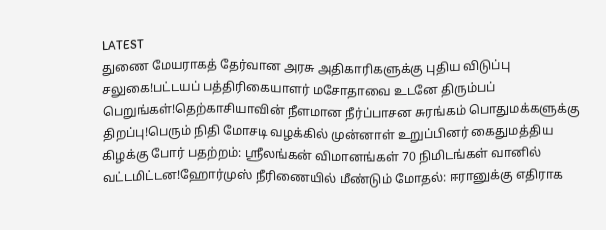LATEST
துணை மேயராகத் தேர்வான அரசு அதிகாரிகளுக்கு புதிய விடுப்பு சலுகை!பட்டயப் பத்திரிகையாளர் மசோதாவை உடனே திரும்பப் பெறுங்கள்!தெற்காசியாவின் நீளமான நீர்ப்பாசன சுரங்கம் பொதுமக்களுக்கு திறப்பு!பெரும் நிதி மோசடி வழக்கில் முன்னாள் உறுப்பினர் கைதுமத்திய கிழக்கு போர் பதற்றம்: ஸ்ரீலங்கன் விமானங்கள் 70 நிமிடங்கள் வானில் வட்டமிட்டன!ஹோர்முஸ் நீரிணையில் மீண்டும் மோதல்: ஈரானுக்கு எதிராக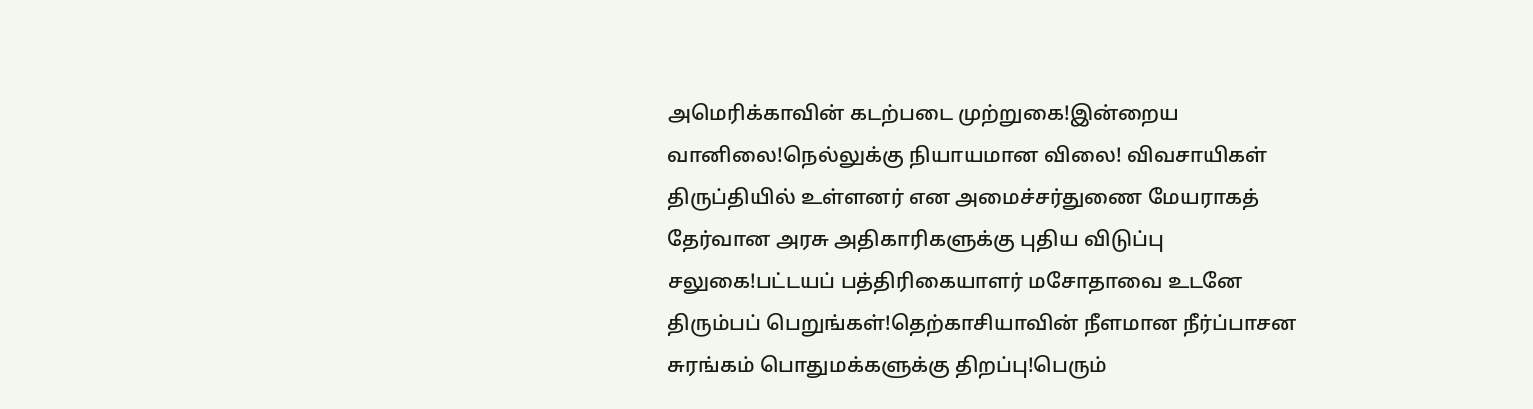அமெரிக்காவின் கடற்படை முற்றுகை!இன்றைய வானிலை!நெல்லுக்கு நியாயமான விலை! விவசாயிகள் திருப்தியில் உள்ளனர் என அமைச்சர்துணை மேயராகத் தேர்வான அரசு அதிகாரிகளுக்கு புதிய விடுப்பு சலுகை!பட்டயப் பத்திரிகையாளர் மசோதாவை உடனே திரும்பப் பெறுங்கள்!தெற்காசியாவின் நீளமான நீர்ப்பாசன சுரங்கம் பொதுமக்களுக்கு திறப்பு!பெரும்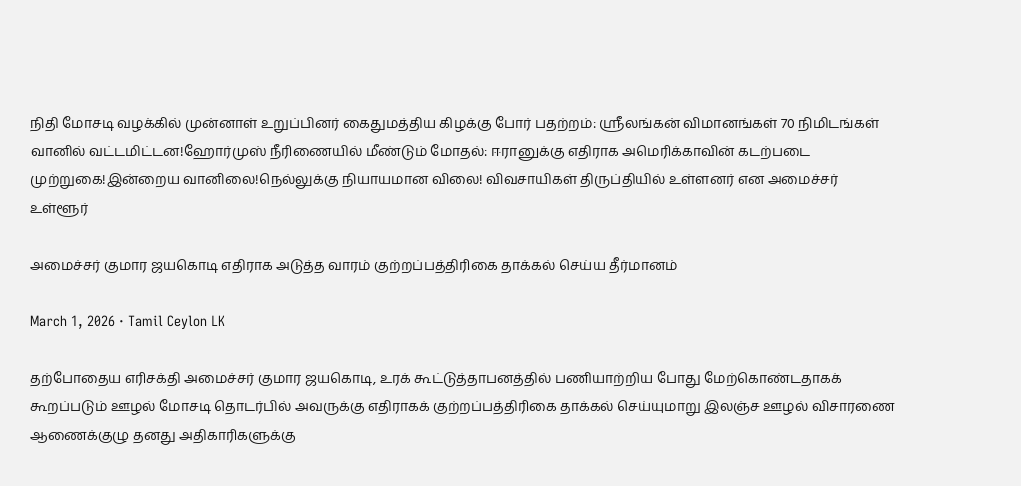நிதி மோசடி வழக்கில் முன்னாள் உறுப்பினர் கைதுமத்திய கிழக்கு போர் பதற்றம்: ஸ்ரீலங்கன் விமானங்கள் 70 நிமிடங்கள் வானில் வட்டமிட்டன!ஹோர்முஸ் நீரிணையில் மீண்டும் மோதல்: ஈரானுக்கு எதிராக அமெரிக்காவின் கடற்படை முற்றுகை!இன்றைய வானிலை!நெல்லுக்கு நியாயமான விலை! விவசாயிகள் திருப்தியில் உள்ளனர் என அமைச்சர்
உள்ளூர்

அமைச்சர் குமார ஜயகொடி எதிராக அடுத்த வாரம் குற்றப்பத்திரிகை தாக்கல் செய்ய தீர்மானம்

March 1, 2026 · Tamil Ceylon LK

தற்போதைய எரிசக்தி அமைச்சர் குமார ஜயகொடி, உரக் கூட்டுத்தாபனத்தில் பணியாற்றிய போது மேற்கொண்டதாகக் கூறப்படும் ஊழல் மோசடி தொடர்பில் அவருக்கு எதிராகக் குற்றப்பத்திரிகை தாக்கல் செய்யுமாறு இலஞ்ச ஊழல் விசாரணை ஆணைக்குழு தனது அதிகாரிகளுக்கு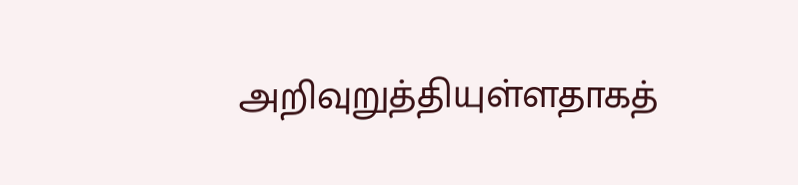அறிவுறுத்தியுள்ளதாகத்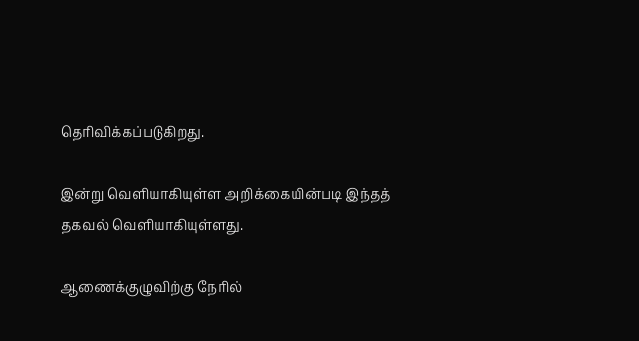தெரிவிக்கப்படுகிறது.

இன்று வெளியாகியுள்ள அறிக்கையின்படி இந்தத் தகவல் வெளியாகியுள்ளது.

ஆணைக்குழுவிற்கு நேரில்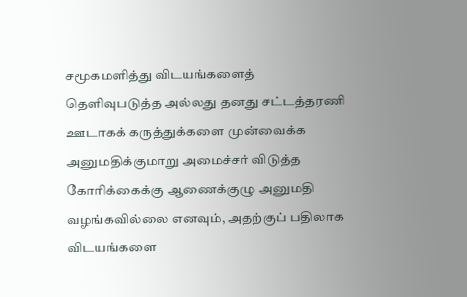சமூகமளித்து விடயங்களைத் தெளிவுபடுத்த அல்லது தனது சட்டத்தரணி ஊடாகக் கருத்துக்களை முன்வைக்க அனுமதிக்குமாறு அமைச்சர் விடுத்த கோரிக்கைக்கு ஆணைக்குழு அனுமதி வழங்கவில்லை எனவும், அதற்குப் பதிலாக விடயங்களை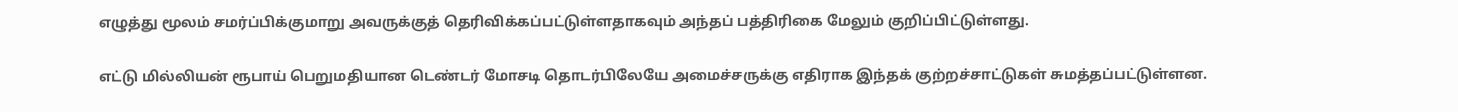எழுத்து மூலம் சமர்ப்பிக்குமாறு அவருக்குத் தெரிவிக்கப்பட்டுள்ளதாகவும் அந்தப் பத்திரிகை மேலும் குறிப்பிட்டுள்ளது.

எட்டு மில்லியன் ரூபாய் பெறுமதியான டெண்டர் மோசடி தொடர்பிலேயே அமைச்சருக்கு எதிராக இந்தக் குற்றச்சாட்டுகள் சுமத்தப்பட்டுள்ளன.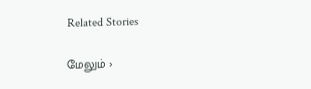Related Stories

மேலும் ›